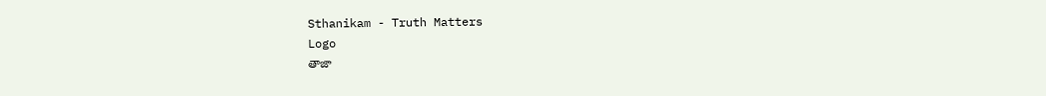Sthanikam - Truth Matters
Logo
తాజా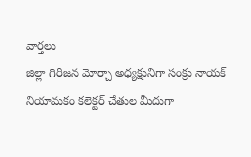వార్తలు
జిల్లా గిరిజన మోర్చా అధ్యక్షునిగా సంక్రు నాయక్ నియామకం కలెక్టర్ చేతుల మీదుగా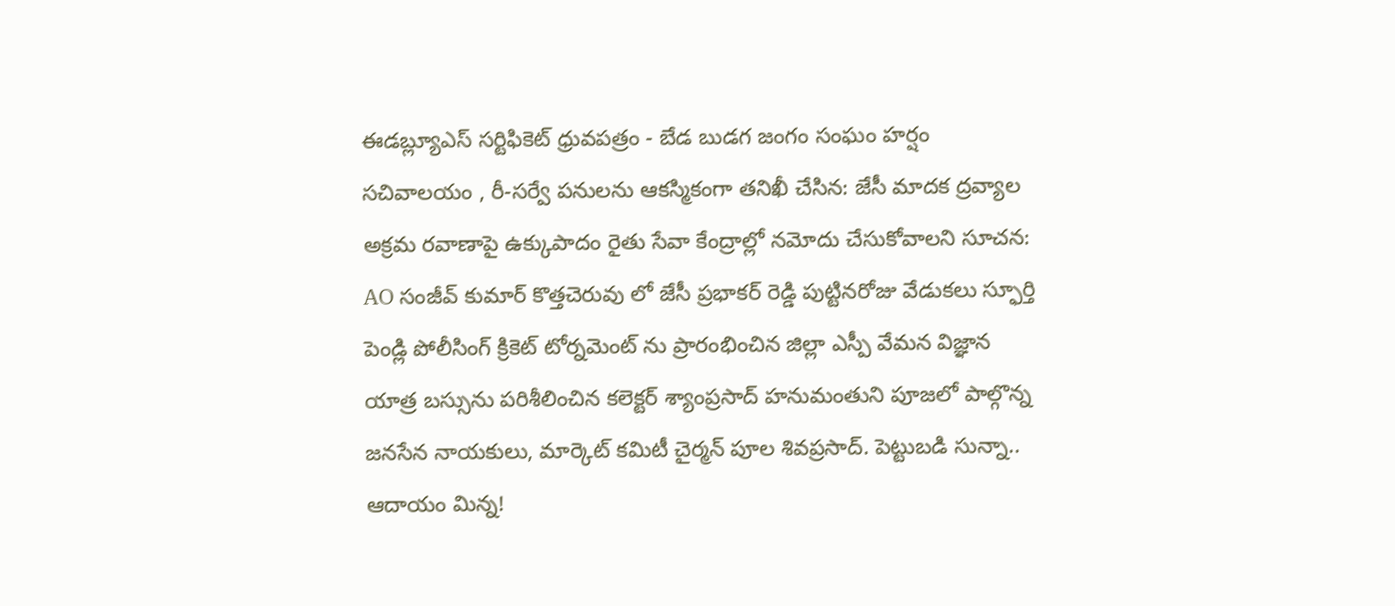ఈడబ్ల్యూఎస్ సర్టిఫికెట్ ధ్రువపత్రం - బేడ బుడగ జంగం సంఘం హర్షం సచివాలయం , రీ-సర్వే పనులను ఆకస్మికంగా తనిఖీ చేసిన: జేసీ మాదక ద్రవ్యాల అక్రమ రవాణాపై ఉక్కుపాదం రైతు సేవా కేంద్రాల్లో నమోదు చేసుకోవాలని సూచన: AO సంజీవ్ కుమార్ కొత్తచెరువు లో జేసీ ప్రభాకర్ రెడ్డి పుట్టినరోజు వేడుకలు స్ఫూర్తి పెండ్లి పోలీసింగ్ క్రికెట్ టోర్నమెంట్ ను ప్రారంభించిన జిల్లా ఎస్పీ వేమన విజ్ఞాన యాత్ర బస్సును పరిశీలించిన కలెక్టర్ శ్యాంప్రసాద్ హనుమంతుని పూజలో పాల్గొన్న జనసేన నాయకులు, మార్కెట్ కమిటీ చైర్మన్ పూల శివప్రసాద్. పెట్టుబడి సున్నా.. ఆదాయం మిన్న!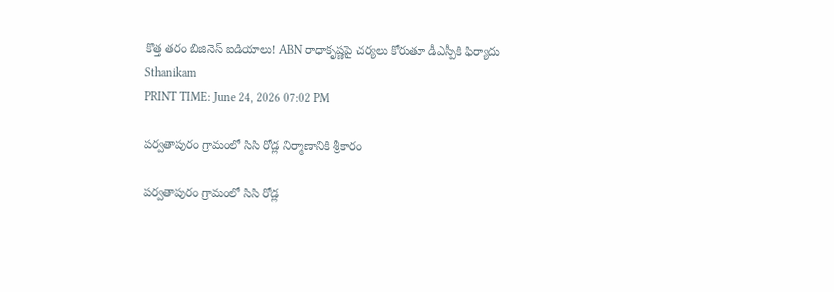కొత్త తరం బిజినెస్ ఐడియాలు! ABN రాధాకృష్ణపై చర్యలు కోరుతూ డీఎస్పీకి ఫిర్యాదు
Sthanikam
PRINT TIME: June 24, 2026 07:02 PM

పర్వతాపురం గ్రామంలో సిసి రోడ్ల నిర్మాణానికి శ్రీకారం

పర్వతాపురం గ్రామంలో సిసి రోడ్ల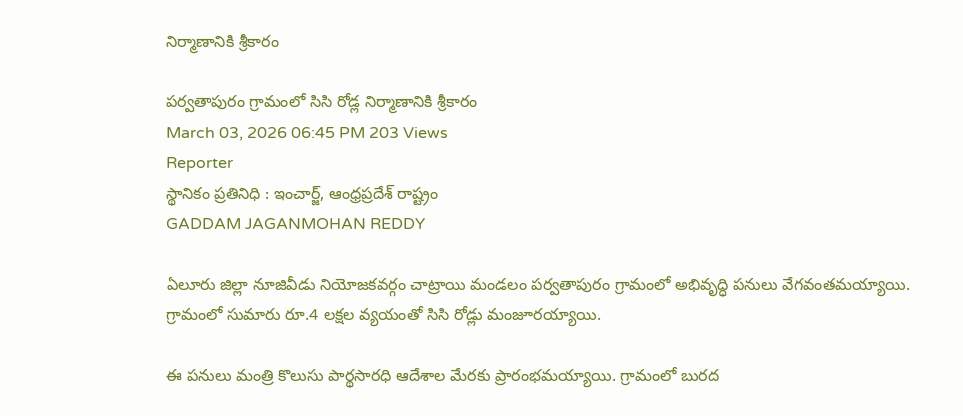నిర్మాణానికి శ్రీకారం

పర్వతాపురం గ్రామంలో సిసి రోడ్ల నిర్మాణానికి శ్రీకారం
March 03, 2026 06:45 PM 203 Views
Reporter
స్థానికం ప్రతినిధి : ఇంచార్జ్, ఆంధ్రప్రదేశ్ రాష్ట్రం
GADDAM JAGANMOHAN REDDY

ఏలూరు జిల్లా నూజివీడు నియోజకవర్గం చాట్రాయి మండలం పర్వతాపురం గ్రామంలో అభివృద్ధి పనులు వేగవంతమయ్యాయి. గ్రామంలో సుమారు రూ.4 లక్షల వ్యయంతో సిసి రోడ్లు మంజూరయ్యాయి.

ఈ పనులు మంత్రి కొలుసు పార్థసారధి ఆదేశాల మేరకు ప్రారంభమయ్యాయి. గ్రామంలో బురద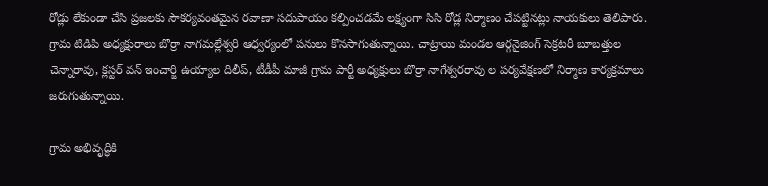రోడ్లు లేకుండా చేసి ప్రజలకు సౌకర్యవంతమైన రవాణా సదుపాయం కల్పించడమే లక్ష్యంగా సిసి రోడ్ల నిర్మాణం చేపట్టినట్లు నాయకులు తెలిపారు. గ్రామ టిడిపి అధ్యక్షురాలు బొర్రా నాగమల్లేశ్వరి ఆధ్వర్యంలో పనులు కొనసాగుతున్నాయి. చాట్రాయి మండల ఆర్గనైజింగ్ సెక్రటరీ బూబత్తుల చెన్నారావు, క్లస్టర్ వన్ ఇంచార్జి ఉయ్యాల దిలీప్, టీడీపీ మాజీ గ్రామ పార్టీ అధ్యక్షులు బొర్రా నాగేశ్వరరావు ల పర్యవేక్షణలో నిర్మాణ కార్యక్రమాలు జరుగుతున్నాయి.

గ్రామ అభివృద్ధికి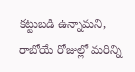కట్టుబడి ఉన్నామని, రాబోయే రోజుల్లో మరిన్ని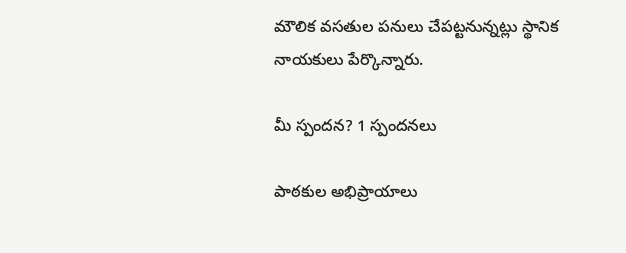మౌలిక వసతుల పనులు చేపట్టనున్నట్లు స్థానిక నాయకులు పేర్కొన్నారు.

మీ స్పందన? 1 స్పందనలు

పాఠకుల అభిప్రాయాలు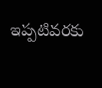ఇప్పటివరకు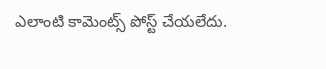ఎలాంటి కామెంట్స్ పోస్ట్ చేయలేదు.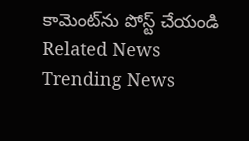కామెంట్‌ను పోస్ట్ చేయండి
Related News
Trending News